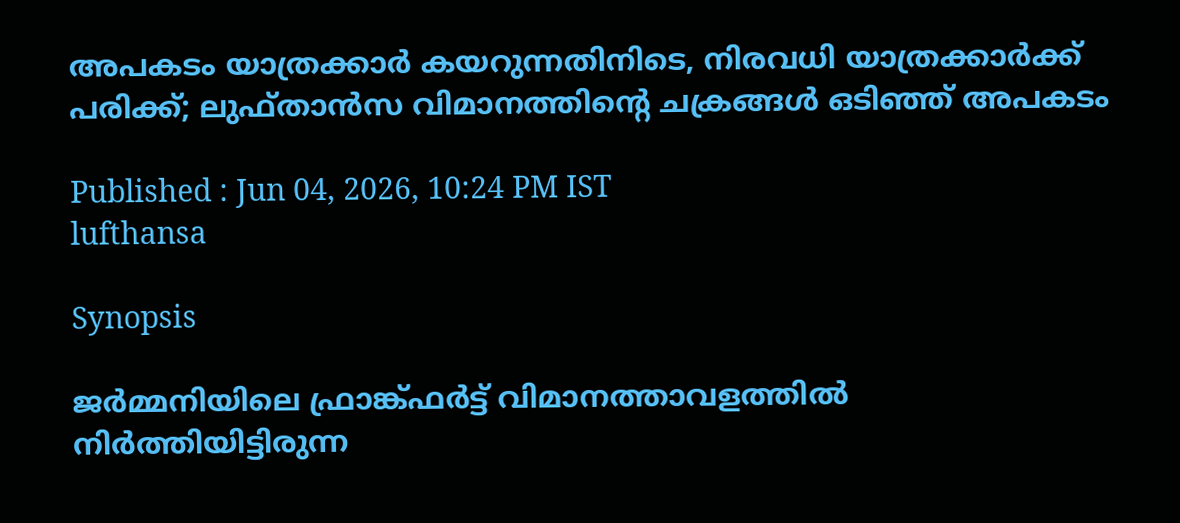അപകടം യാത്രക്കാർ കയറുന്നതിനിടെ, നിരവധി യാത്രക്കാർക്ക് പരിക്ക്; ലുഫ്‌താൻസ വിമാനത്തിൻ്റെ ചക്രങ്ങൾ ഒടിഞ്ഞ് അപകടം

Published : Jun 04, 2026, 10:24 PM IST
lufthansa

Synopsis

ജർമ്മനിയിലെ ഫ്രാങ്ക്ഫർട്ട് വിമാനത്താവളത്തിൽ നിർത്തിയിട്ടിരുന്ന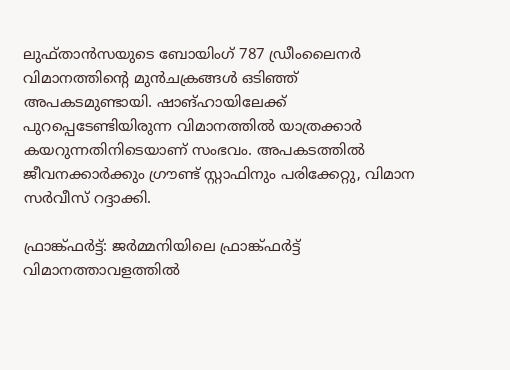ലുഫ്‌താൻസയുടെ ബോയിംഗ് 787 ഡ്രീംലൈനർ വിമാനത്തിന്റെ മുൻചക്രങ്ങൾ ഒടിഞ്ഞ് അപകടമുണ്ടായി. ഷാങ്ഹായിലേക്ക് പുറപ്പെടേണ്ടിയിരുന്ന വിമാനത്തിൽ യാത്രക്കാർ കയറുന്നതിനിടെയാണ് സംഭവം. അപകടത്തിൽ ജീവനക്കാർക്കും ഗ്രൗണ്ട് സ്റ്റാഫിനും പരിക്കേറ്റു, വിമാന സർവീസ് റദ്ദാക്കി.

ഫ്രാങ്ക്ഫർട്ട്: ജർമ്മനിയിലെ ഫ്രാങ്ക്ഫർട്ട് വിമാനത്താവളത്തിൽ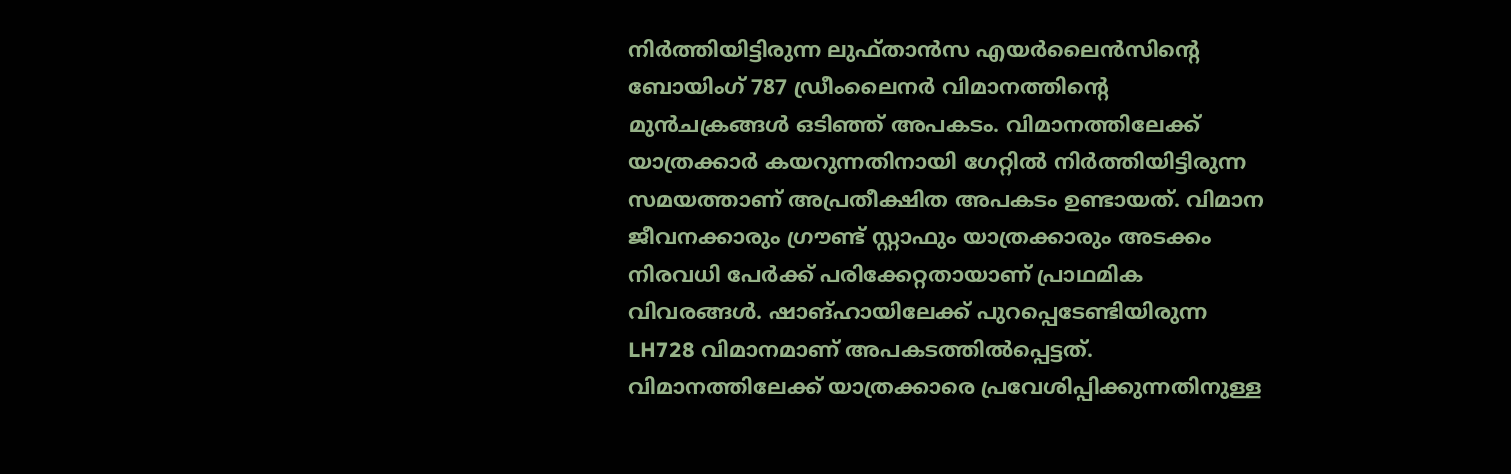നിർത്തിയിട്ടിരുന്ന ലുഫ്‌താൻസ എയർലൈൻസിന്റെ ബോയിംഗ് 787 ഡ്രീംലൈനർ വിമാനത്തിന്റെ മുൻചക്രങ്ങൾ ഒടിഞ്ഞ് അപകടം. വിമാനത്തിലേക്ക് യാത്രക്കാർ കയറുന്നതിനായി ഗേറ്റിൽ നിർത്തിയിട്ടിരുന്ന സമയത്താണ് അപ്രതീക്ഷിത അപകടം ഉണ്ടായത്. വിമാന ജീവനക്കാരും ഗ്രൗണ്ട് സ്റ്റാഫും യാത്രക്കാരും അടക്കം നിരവധി പേർക്ക് പരിക്കേറ്റതായാണ് പ്രാഥമിക വിവരങ്ങൾ. ഷാങ്ഹായിലേക്ക് പുറപ്പെടേണ്ടിയിരുന്ന LH728 വിമാനമാണ് അപകടത്തിൽപ്പെട്ടത്. വിമാനത്തിലേക്ക് യാത്രക്കാരെ പ്രവേശിപ്പിക്കുന്നതിനുള്ള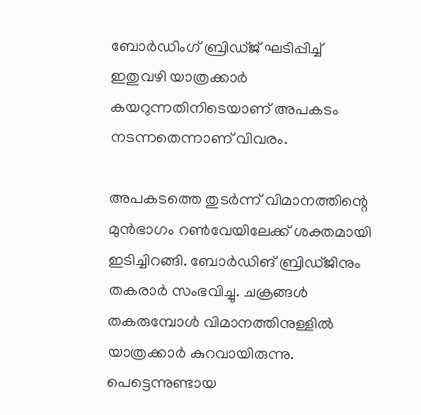ബോർഡിംഗ് ബ്രിഡ്‌ജ് ഘടിപ്പിച്ച് ഇതുവഴി യാത്രക്കാർ കയറുന്നതിനിടെയാണ് അപകടം നടന്നതെന്നാണ് വിവരം.

അപകടത്തെ തുടർന്ന് വിമാനത്തിന്റെ മുൻഭാഗം റൺവേയിലേക്ക് ശക്തമായി ഇടിച്ചിറങ്ങി. ബോർഡിങ് ബ്രിഡ്‌ജിനും തകരാർ സംഭവിച്ചു. ചക്രങ്ങൾ തകരുമ്പോൾ വിമാനത്തിനുള്ളിൽ യാത്രക്കാർ കുറവായിരുന്നു. പെട്ടെന്നുണ്ടായ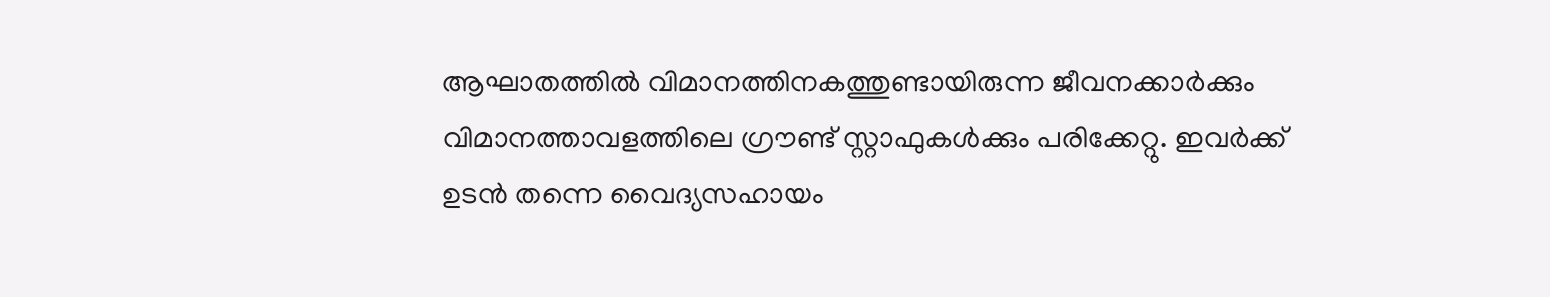ആഘാതത്തിൽ വിമാനത്തിനകത്തുണ്ടായിരുന്ന ജീവനക്കാർക്കും വിമാനത്താവളത്തിലെ ഗ്രൗണ്ട് സ്റ്റാഫുകൾക്കും പരിക്കേറ്റു. ഇവർക്ക് ഉടൻ തന്നെ വൈദ്യസഹായം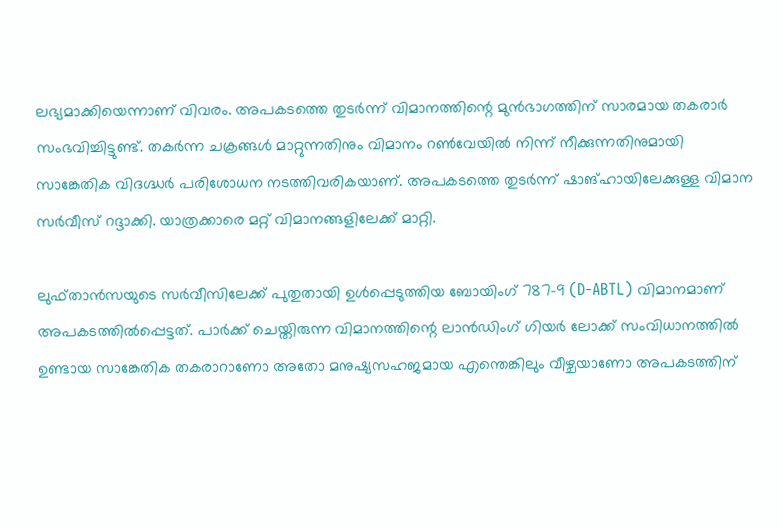ലഭ്യമാക്കിയെന്നാണ് വിവരം. അപകടത്തെ തുടർന്ന് വിമാനത്തിന്റെ മുൻഭാഗത്തിന് സാരമായ തകരാർ സംഭവിച്ചിട്ടുണ്ട്. തകർന്ന ചക്രങ്ങൾ മാറ്റുന്നതിനും വിമാനം റൺവേയിൽ നിന്ന് നീക്കുന്നതിനുമായി സാങ്കേതിക വിദഗ്ദ്ധർ പരിശോധന നടത്തിവരികയാണ്. അപകടത്തെ തുടർന്ന് ഷാങ്ഹായിലേക്കുള്ള വിമാന സർവീസ് റദ്ദാക്കി. യാത്രക്കാരെ മറ്റ് വിമാനങ്ങളിലേക്ക് മാറ്റി.

ലുഫ്‌താൻസയുടെ സർവീസിലേക്ക് പുതുതായി ഉൾപ്പെടുത്തിയ ബോയിംഗ് 787-9 (D-ABTL) വിമാനമാണ് അപകടത്തിൽപ്പെട്ടത്. പാർക്ക് ചെയ്തിരുന്ന വിമാനത്തിന്റെ ലാൻഡിംഗ് ഗിയർ ലോക്ക് സംവിധാനത്തിൽ ഉണ്ടായ സാങ്കേതിക തകരാറാണോ അതോ മനുഷ്യസഹജമായ എന്തെങ്കിലും വീഴ്ചയാണോ അപകടത്തിന്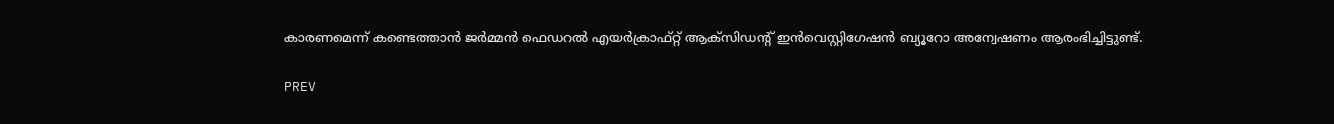കാരണമെന്ന് കണ്ടെത്താൻ ജർമ്മൻ ഫെഡറൽ എയർക്രാഫ്റ്റ് ആക്‌സിഡന്റ് ഇൻവെസ്റ്റിഗേഷൻ ബ്യൂറോ അന്വേഷണം ആരംഭിച്ചിട്ടുണ്ട്.

PREV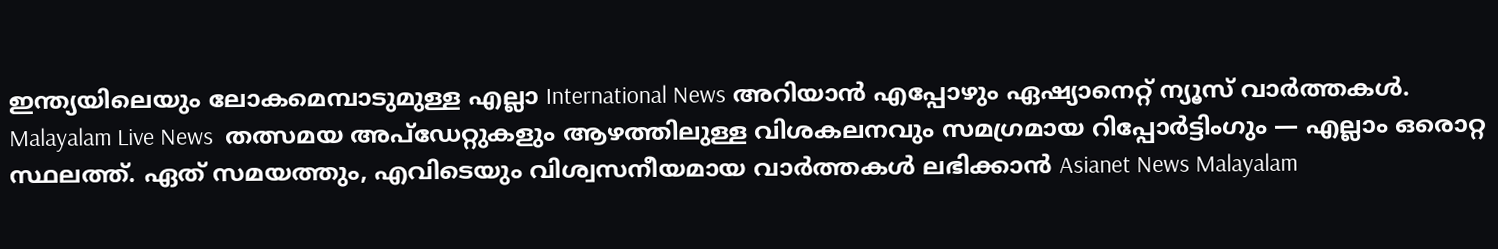ഇന്ത്യയിലെയും ലോകമെമ്പാടുമുള്ള എല്ലാ International News അറിയാൻ എപ്പോഴും ഏഷ്യാനെറ്റ് ന്യൂസ് വാർത്തകൾ. Malayalam Live News  തത്സമയ അപ്‌ഡേറ്റുകളും ആഴത്തിലുള്ള വിശകലനവും സമഗ്രമായ റിപ്പോർട്ടിംഗും — എല്ലാം ഒരൊറ്റ സ്ഥലത്ത്. ഏത് സമയത്തും, എവിടെയും വിശ്വസനീയമായ വാർത്തകൾ ലഭിക്കാൻ Asianet News Malayalam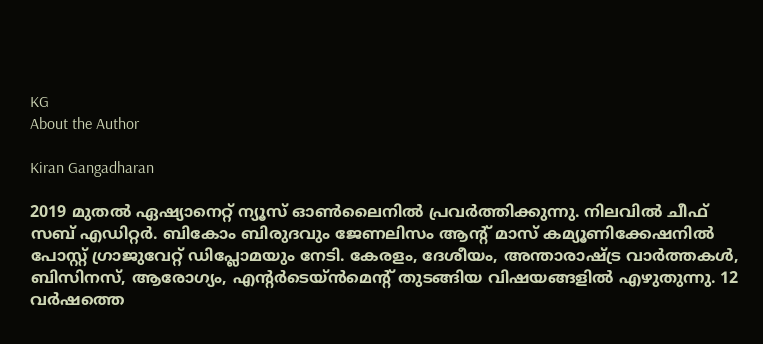KG
About the Author

Kiran Gangadharan

2019 മുതല്‍ ഏഷ്യാനെറ്റ് ന്യൂസ് ഓണ്‍ലൈനില്‍ പ്രവര്‍ത്തിക്കുന്നു. നിലവില്‍ ചീഫ് സബ് എഡിറ്റർ. ബികോം ബിരുദവും ജേണലിസം ആൻ്റ് മാസ് കമ്യൂണിക്കേഷനിൽ പോസ്റ്റ് ഗ്രാജുവേറ്റ് ഡിപ്ലോമയും നേടി. കേരളം, ദേശീയം, അന്താരാഷ്ട്ര വാര്‍ത്തകള്‍, ബിസിനസ്, ആരോഗ്യം, എന്റർടെയ്ൻമെൻ്റ് തുടങ്ങിയ വിഷയങ്ങളില്‍ എഴുതുന്നു. 12 വര്‍ഷത്തെ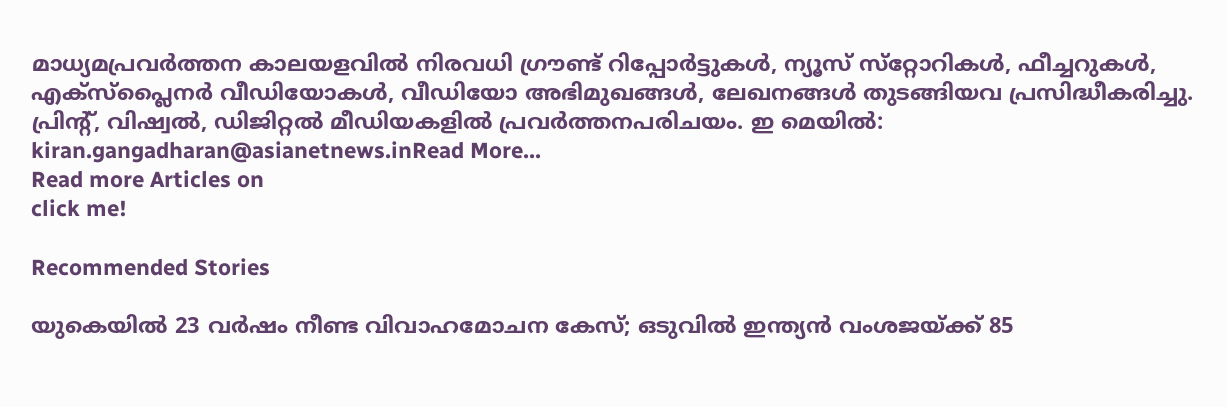മാധ്യമപ്രവര്‍ത്തന കാലയളവില്‍ നിരവധി ഗ്രൗണ്ട് റിപ്പോര്‍ട്ടുകള്‍, ന്യൂസ് സ്‌റ്റോറികള്‍, ഫീച്ചറുകള്‍, എക്‌സ്‌പ്ലൈന‍ർ വീഡിയോകൾ, വീഡിയോ അഭിമുഖങ്ങള്‍, ലേഖനങ്ങള്‍ തുടങ്ങിയവ പ്രസിദ്ധീകരിച്ചു. പ്രിന്റ്, വിഷ്വല്‍, ഡിജിറ്റല്‍ മീഡിയകളില്‍ പ്രവര്‍ത്തനപരിചയം. ഇ മെയില്‍: kiran.gangadharan@asianetnews.inRead More...
Read more Articles on
click me!

Recommended Stories

യുകെയിൽ 23 വർഷം നീണ്ട വിവാഹമോചന കേസ്; ഒടുവിൽ ഇന്ത്യൻ വംശജയ്ക്ക് 85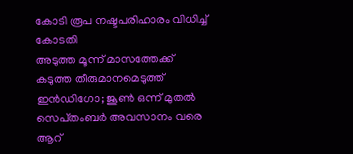കോടി രൂപ നഷ്ടപരിഹാരം വിധിച്ച് കോടതി
അടുത്ത മൂന്ന് മാസത്തേക്ക് കടുത്ത തീരുമാനമെടുത്ത് ഇൻഡിഗോ; ജൂൺ ഒന്ന് മുതൽ സെപ്‌തംബർ അവസാനം വരെ ആറ്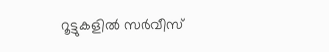റൂട്ടുകളിൽ സർവീസ്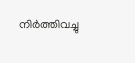നിർത്തിവച്ചു